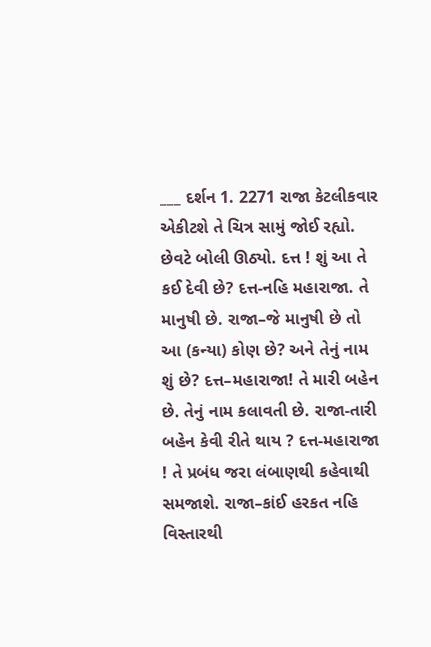___ દર્શન 1. 2271 રાજા કેટલીકવાર એકીટશે તે ચિત્ર સામું જોઈ રહ્યો. છેવટે બોલી ઊઠ્યો. દત્ત ! શું આ તે કઈ દેવી છે? દત્ત-નહિ મહારાજા. તે માનુષી છે. રાજા–જે માનુષી છે તો આ (કન્યા) કોણ છે? અને તેનું નામ શું છે? દત્ત–મહારાજા! તે મારી બહેન છે. તેનું નામ કલાવતી છે. રાજા-તારી બહેન કેવી રીતે થાય ? દત્ત-મહારાજા ! તે પ્રબંધ જરા લંબાણથી કહેવાથી સમજાશે. રાજા–કાંઈ હરકત નહિ વિસ્તારથી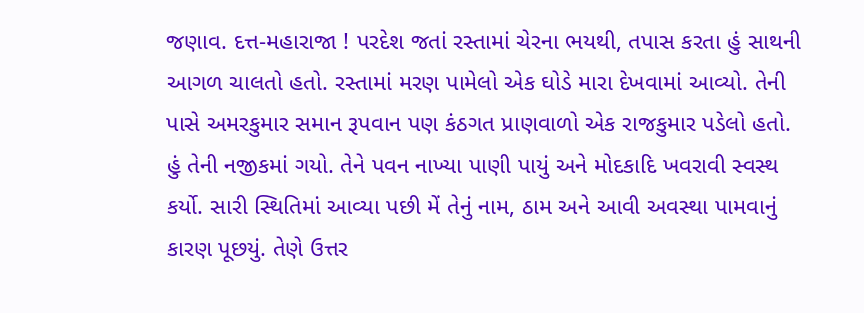જણાવ. દત્ત-મહારાજા ! પરદેશ જતાં રસ્તામાં ચેરના ભયથી, તપાસ કરતા હું સાથની આગળ ચાલતો હતો. રસ્તામાં મરણ પામેલો એક ઘોડે મારા દેખવામાં આવ્યો. તેની પાસે અમરકુમાર સમાન રૂપવાન પણ કંઠગત પ્રાણવાળો એક રાજકુમાર પડેલો હતો. હું તેની નજીકમાં ગયો. તેને પવન નાખ્યા પાણી પાયું અને મોદકાદિ ખવરાવી સ્વસ્થ કર્યો. સારી સ્થિતિમાં આવ્યા પછી મેં તેનું નામ, ઠામ અને આવી અવસ્થા પામવાનું કારણ પૂછયું. તેણે ઉત્તર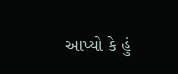આપ્યો કે હું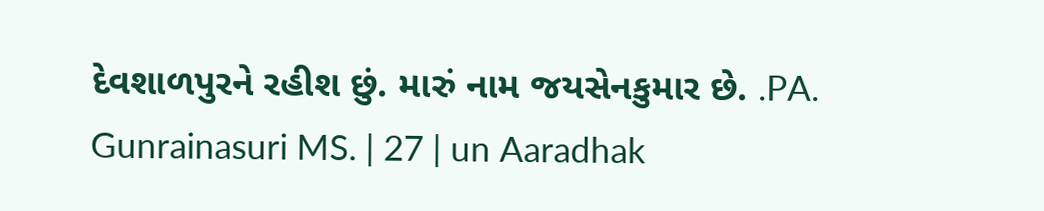દેવશાળપુરને રહીશ છું. મારું નામ જયસેનકુમાર છે. .PA. Gunrainasuri MS. | 27 | un Aaradhak